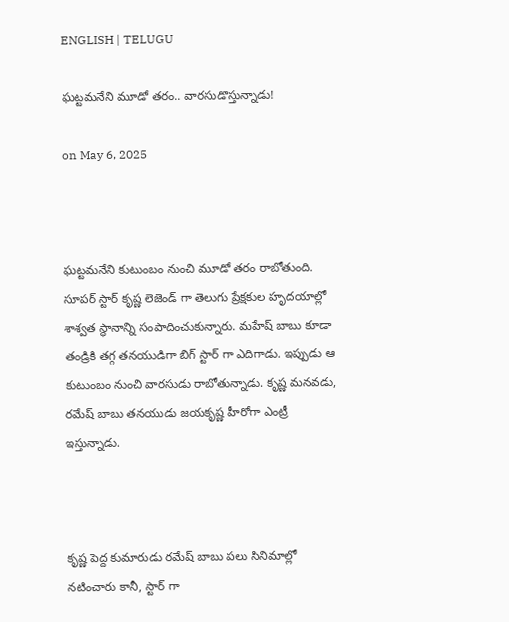ENGLISH | TELUGU

ఘట్టమనేని మూడో తరం.. వారసుడొస్తున్నాడు!

on May 6, 2025



ఘట్టమనేని కుటుంబం నుంచి మూడో తరం రాబోతుంది. సూపర్ స్టార్ కృష్ణ లెజెండ్ గా తెలుగు ప్రేక్షకుల హృదయాల్లో శాశ్వత స్థానాన్ని సంపాదించుకున్నారు. మహేష్ బాబు కూడా తండ్రికి తగ్గ తనయుడిగా బిగ్ స్టార్ గా ఎదిగాడు. ఇప్పుడు ఆ కుటుంబం నుంచి వారసుడు రాబోతున్నాడు. కృష్ణ మనవడు, రమేష్ బాబు తనయుడు జయకృష్ణ హీరోగా ఎంట్రీ ఇస్తున్నాడు.



కృష్ణ పెద్ద కుమారుడు రమేష్ బాబు పలు సినిమాల్లో నటించారు కానీ, స్టార్ గా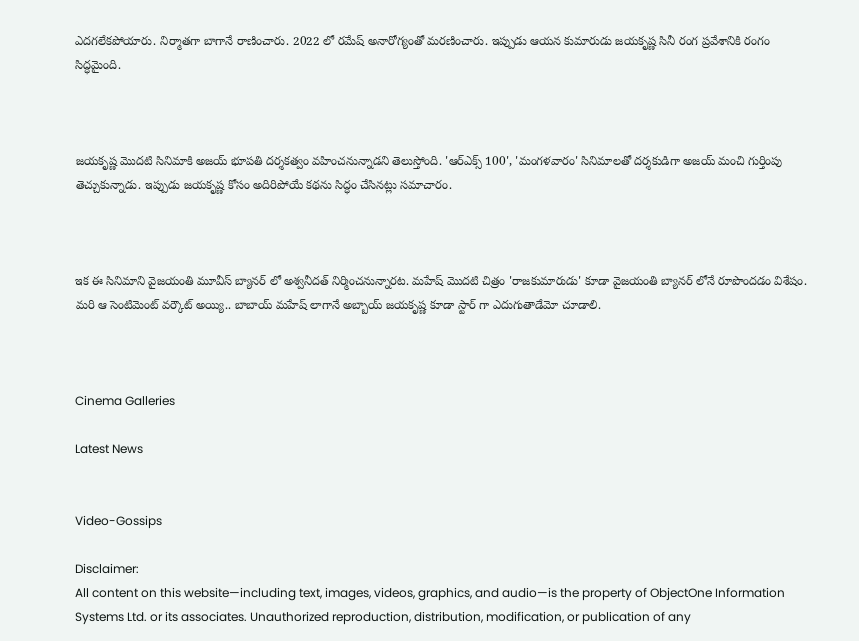ఎదగలేకపోయారు. నిర్మాతగా బాగానే రాణించారు. 2022 లో రమేష్ అనారోగ్యంతో మరణించారు. ఇప్పుడు ఆయన కుమారుడు జయకృష్ణ సినీ రంగ ప్రవేశానికి రంగం సిద్ధమైంది.



జయకృష్ణ మొదటి సినిమాకి అజయ్ భూపతి దర్శకత్వం వహించనున్నాడని తెలుస్తోంది. 'ఆర్ఎక్స్ 100', 'మంగళవారం' సినిమాలతో దర్శకుడిగా అజయ్ మంచి గుర్తింపు తెచ్చుకున్నాడు. ఇప్పుడు జయకృష్ణ కోసం అదిరిపోయే కథను సిద్ధం చేసినట్లు సమాచారం.



ఇక ఈ సినిమాని వైజయంతి మూవీస్ బ్యానర్ లో అశ్వనీదత్ నిర్మించనున్నారట. మహేష్ మొదటి చిత్రం 'రాజకుమారుడు' కూడా వైజయంతి బ్యానర్ లోనే రూపొందడం విశేషం. మరి ఆ సెంటిమెంట్ వర్కౌట్ అయ్యి.. బాబాయ్ మహేష్ లాగానే అబ్బాయ్ జయకృష్ణ కూడా స్టార్ గా ఎదుగుతాడేమో చూడాలి.



Cinema Galleries

Latest News


Video-Gossips

Disclaimer:
All content on this website—including text, images, videos, graphics, and audio—is the property of ObjectOne Information Systems Ltd. or its associates. Unauthorized reproduction, distribution, modification, or publication of any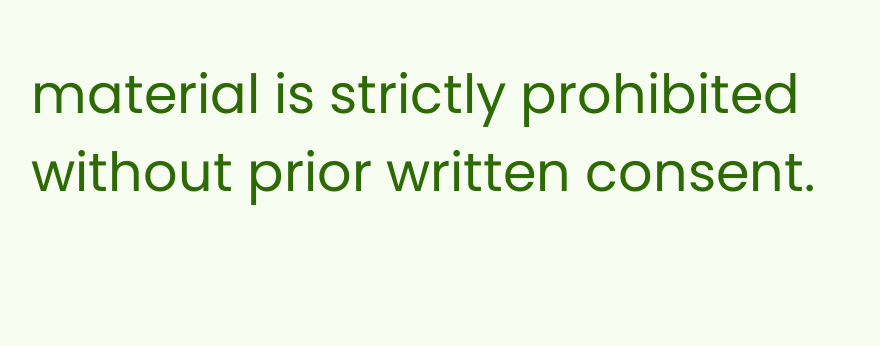material is strictly prohibited without prior written consent.